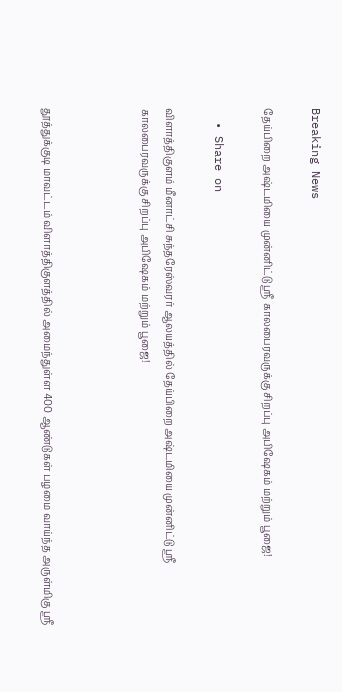Breaking News

தேய்பிறை அஷ்டமியை முன்னிட்டு ஸ்ரீ காலபைரவருக்கு சிறப்பு அபிஷேகம் மற்றும் பூஜை!

  • Share on

விளாத்திகுளம் மீனாட்சி சுந்தரேஸ்வரர் ஆலயத்தில் தேய்பிறை அஷ்டமியை முன்னிட்டு ஸ்ரீ காலபைரவருக்கு சிறப்பு அபிஷேகம் மற்றும் பூஜை!



தூத்துக்குடி மாவட்டம் விளாத்திகுளத்தில் அமைந்துள்ள 400 ஆண்டுகள் பழமை வாய்ந்த அருள்மிகு ஸ்ரீ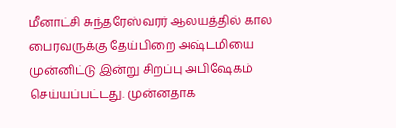மீனாட்சி சுந்தரேஸ்வரர் ஆலயத்தில் கால பைரவருக்கு தேய்பிறை அஷ்டமியை முன்னிட்டு இன்று சிறப்பு அபிஷேகம் செய்யப்பட்டது. முன்னதாக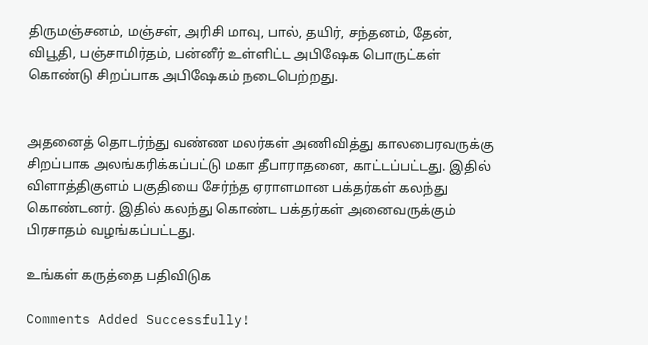திருமஞ்சனம், மஞ்சள், அரிசி மாவு, பால், தயிர், சந்தனம், தேன், விபூதி, பஞ்சாமிர்தம், பன்னீர் உள்ளிட்ட அபிஷேக பொருட்கள் கொண்டு சிறப்பாக அபிஷேகம் நடைபெற்றது.


அதனைத் தொடர்ந்து வண்ண மலர்கள் அணிவித்து காலபைரவருக்கு சிறப்பாக அலங்கரிக்கப்பட்டு மகா தீபாராதனை, காட்டப்பட்டது. இதில் விளாத்திகுளம் பகுதியை சேர்ந்த ஏராளமான பக்தர்கள் கலந்து கொண்டனர். இதில் கலந்து கொண்ட பக்தர்கள் அனைவருக்கும் பிரசாதம் வழங்கப்பட்டது.

உங்கள் கருத்தை பதிவிடுக

Comments Added Successfully!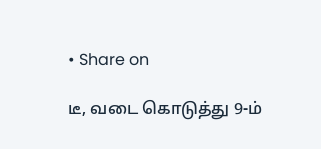• Share on

டீ, வடை கொடுத்து 9-ம்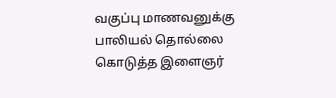வகுப்பு மாணவனுக்கு பாலியல் தொல்லை கொடுத்த இளைஞர்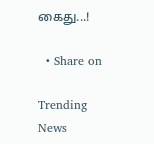கைது...!

  • Share on

Trending News